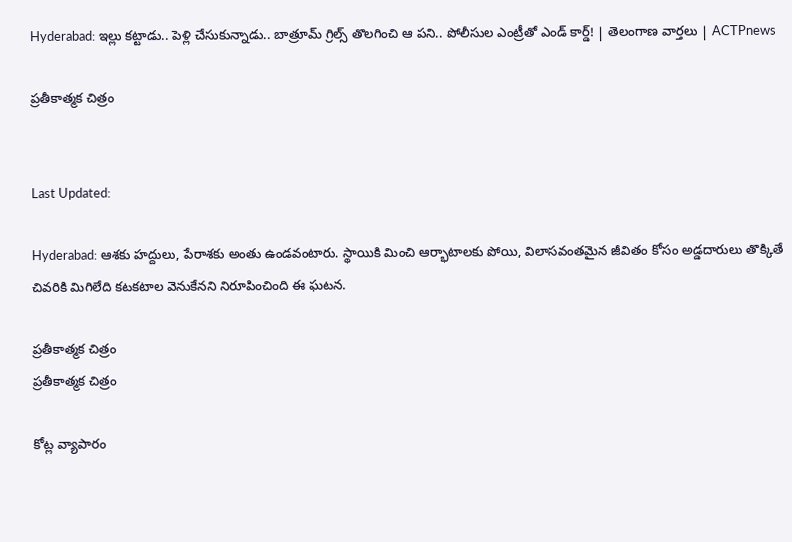Hyderabad: ఇల్లు కట్టాడు.. పెళ్లి చేసుకున్నాడు.. బాత్రూమ్ గ్రిల్స్ తొలగించి ఆ పని.. పోలీసుల ఎంట్రీతో ఎండ్ కార్డ్! | తెలంగాణ వార్తలు | ACTPnews

ప్రతీకాత్మక చిత్రం


Last Updated:

Hyderabad: ఆశకు హద్దులు, పేరాశకు అంతు ఉండవంటారు. స్థాయికి మించి ఆర్భాటాలకు పోయి, విలాసవంతమైన జీవితం కోసం అడ్డదారులు తొక్కితే చివరికి మిగిలేది కటకటాల వెనుకేనని నిరూపించింది ఈ ఘటన.

ప్రతీకాత్మక చిత్రం
ప్రతీకాత్మక చిత్రం

కోట్ల వ్యాపారం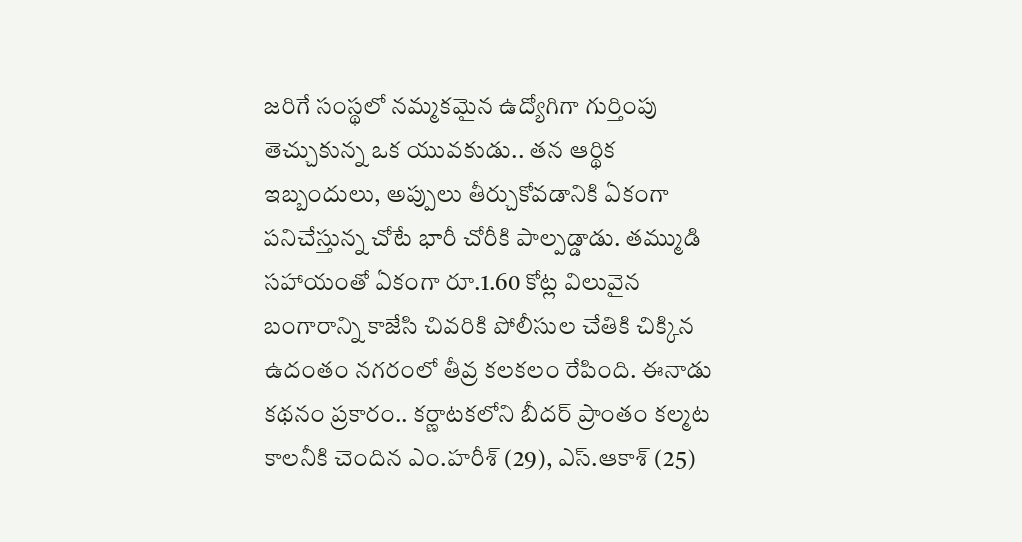జరిగే సంస్థలో నమ్మకమైన ఉద్యోగిగా గుర్తింపు తెచ్చుకున్న ఒక యువకుడు.. తన ఆర్థిక ఇబ్బందులు, అప్పులు తీర్చుకోవడానికి ఏకంగా పనిచేస్తున్న చోటే భారీ చోరీకి పాల్పడ్డాడు. తమ్ముడి సహాయంతో ఏకంగా రూ.1.60 కోట్ల విలువైన బంగారాన్ని కాజేసి చివరికి పోలీసుల చేతికి చిక్కిన ఉదంతం నగరంలో తీవ్ర కలకలం రేపింది. ఈనాడు కథనం ప్రకారం.. కర్ణాటకలోని బీదర్ ప్రాంతం కల్మట కాలనీకి చెందిన ఎం.హరీశ్‌ (29), ఎస్.ఆకాశ్ (25)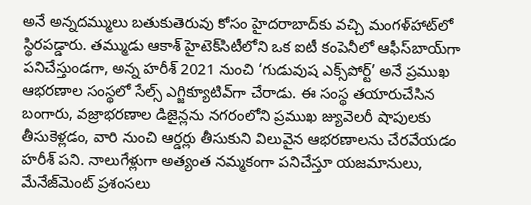అనే అన్నదమ్ములు బతుకుతెరువు కోసం హైదరాబాద్‌కు వచ్చి మంగళ్‌హాట్‌లో స్థిరపడ్డారు. తమ్ముడు ఆకాశ్ హైటెక్‌సిటీలోని ఒక ఐటీ కంపెనీలో ఆఫీస్‌బాయ్‌గా పనిచేస్తుండగా, అన్న హరీశ్ 2021 నుంచి ‘గుడువుష ఎక్స్‌పోర్ట్’ అనే ప్రముఖ ఆభరణాల సంస్థలో సేల్స్ ఎగ్జిక్యూటివ్‌గా చేరాడు. ఈ సంస్థ తయారుచేసిన బంగారు, వజ్రాభరణాల డిజైన్లను నగరంలోని ప్రముఖ జ్యువెలరీ షాపులకు తీసుకెళ్లడం, వారి నుంచి ఆర్డర్లు తీసుకుని విలువైన ఆభరణాలను చేరవేయడం హరీశ్ పని. నాలుగేళ్లుగా అత్యంత నమ్మకంగా పనిచేస్తూ యజమానులు, మేనేజ్‌మెంట్ ప్రశంసలు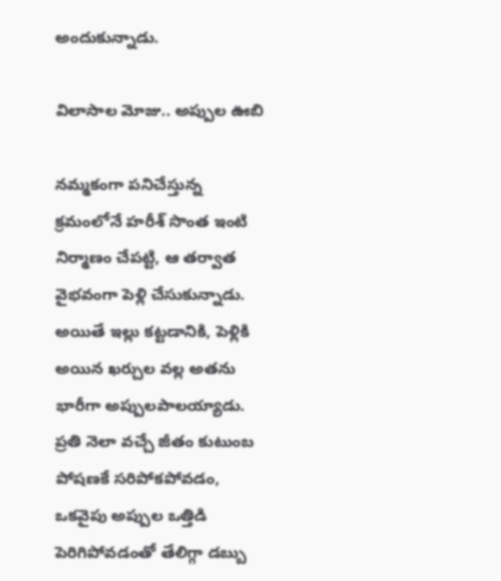అందుకున్నాడు.

విలాసాల మోజు.. అప్పుల ఊబి

నమ్మకంగా పనిచేస్తున్న క్రమంలోనే హరీశ్ సొంత ఇంటి నిర్మాణం చేపట్టి, ఆ తర్వాత వైభవంగా పెళ్లి చేసుకున్నాడు. అయితే ఇల్లు కట్టడానికి, పెళ్లికి అయిన ఖర్చుల వల్ల అతను భారీగా అప్పులపాలయ్యాడు. ప్రతి నెలా వచ్చే జీతం కుటుంబ పోషణకే సరిపోకపోవడం, ఒకవైపు అప్పుల ఒత్తిడి పెరిగిపోవడంతో తేలిగ్గా డబ్బు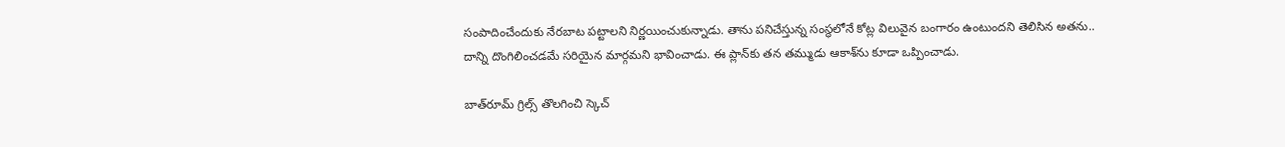సంపాదించేందుకు నేరబాట పట్టాలని నిర్ణయించుకున్నాడు. తాను పనిచేస్తున్న సంస్థలోనే కోట్ల విలువైన బంగారం ఉంటుందని తెలిసిన అతను.. దాన్ని దొంగిలించడమే సరియైన మార్గమని భావించాడు. ఈ ప్లాన్‌కు తన తమ్ముడు ఆకాశ్‌ను కూడా ఒప్పించాడు.

బాత్‌రూమ్ గ్రిల్స్ తొలగించి స్కెచ్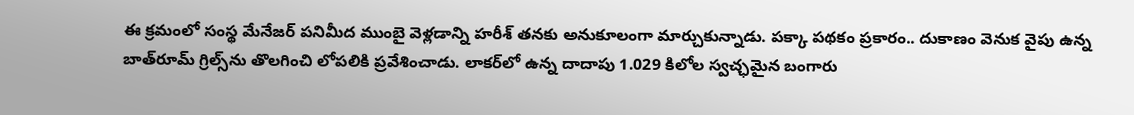ఈ క్రమంలో సంస్థ మేనేజర్ పనిమీద ముంబై వెళ్లడాన్ని హరీశ్ తనకు అనుకూలంగా మార్చుకున్నాడు. పక్కా పథకం ప్రకారం.. దుకాణం వెనుక వైపు ఉన్న బాత్‌రూమ్ గ్రిల్స్‌ను తొలగించి లోపలికి ప్రవేశించాడు. లాకర్‌లో ఉన్న దాదాపు 1.029 కిలోల స్వచ్ఛమైన బంగారు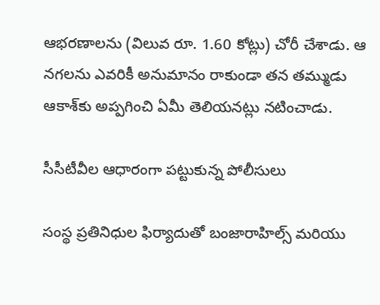ఆభరణాలను (విలువ రూ. 1.60 కోట్లు) చోరీ చేశాడు. ఆ నగలను ఎవరికీ అనుమానం రాకుండా తన తమ్ముడు ఆకాశ్‌కు అప్పగించి ఏమీ తెలియనట్లు నటించాడు.

సీసీటీవీల ఆధారంగా పట్టుకున్న పోలీసులు

సంస్థ ప్రతినిధుల ఫిర్యాదుతో బంజారాహిల్స్ మరియు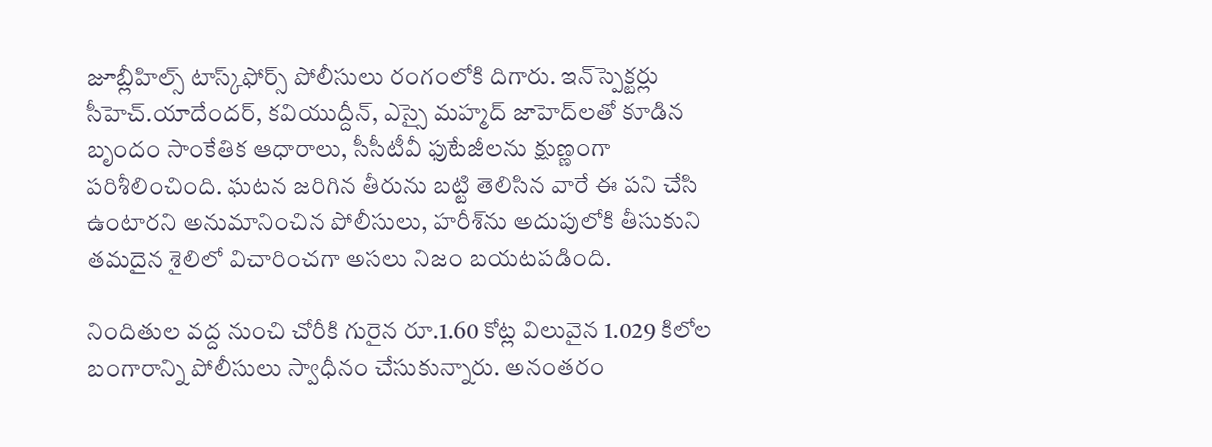జూబ్లీహిల్స్ టాస్క్‌ఫోర్స్ పోలీసులు రంగంలోకి దిగారు. ఇన్‌స్పెక్టర్లు సీహెచ్.యాదేందర్, కవియుద్దీన్, ఎస్సై మహ్మద్ జాహెద్‌లతో కూడిన బృందం సాంకేతిక ఆధారాలు, సీసీటీవీ ఫుటేజీలను క్షుణ్ణంగా పరిశీలించింది. ఘటన జరిగిన తీరును బట్టి తెలిసిన వారే ఈ పని చేసి ఉంటారని అనుమానించిన పోలీసులు, హరీశ్‌ను అదుపులోకి తీసుకుని తమదైన శైలిలో విచారించగా అసలు నిజం బయటపడింది.

నిందితుల వద్ద నుంచి చోరీకి గురైన రూ.1.60 కోట్ల విలువైన 1.029 కిలోల బంగారాన్ని పోలీసులు స్వాధీనం చేసుకున్నారు. అనంతరం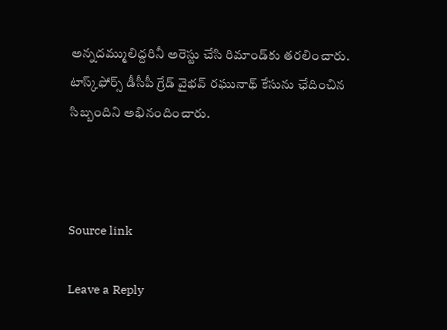అన్నదమ్ములిద్దరినీ అరెస్టు చేసి రిమాండ్‌కు తరలించారు. టాస్క్‌ఫోర్స్ డీసీపీ గ్రేడ్ వైభవ్ రఘునాథ్ కేసును ఛేదించిన సిబ్బందిని అభినందించారు.



Source link

Leave a Reply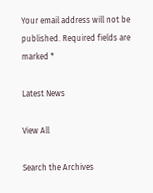Your email address will not be published. Required fields are marked *

Latest News

View All

Search the Archives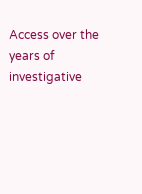Access over the years of investigative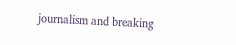journalism and breaking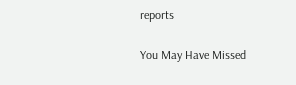reports

You May Have Missed